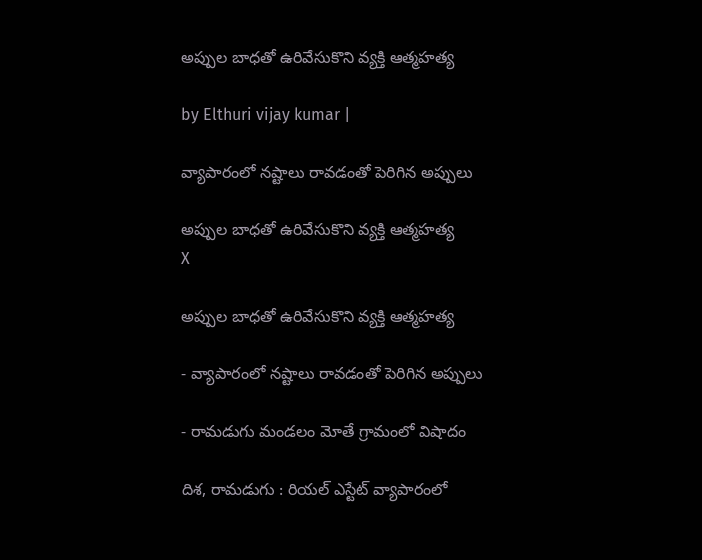అప్పుల బాధతో ఉరివేసుకొని వ్యక్తి ఆత్మహత్య

by Elthuri vijay kumar |

వ్యాపారంలో నష్టాలు రావడంతో పెరిగిన అప్పులు

అప్పుల బాధతో ఉరివేసుకొని వ్యక్తి ఆత్మహత్య
X

అప్పుల బాధతో ఉరివేసుకొని వ్యక్తి ఆత్మహత్య

- వ్యాపారంలో నష్టాలు రావడంతో పెరిగిన అప్పులు

- రామడుగు మండలం మోతే గ్రామంలో విషాదం

దిశ, రామడుగు : రియల్ ఎస్టేట్ వ్యాపారంలో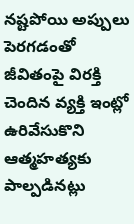నష్టపోయి అప్పులు పెరగడంతో జీవితంపై విరక్తి చెందిన వ్యక్తి ఇంట్లో ఉరివేసుకొని ఆత్మహత్యకు పాల్పడినట్లు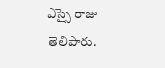ఎస్సై రాజు తెలిపారు.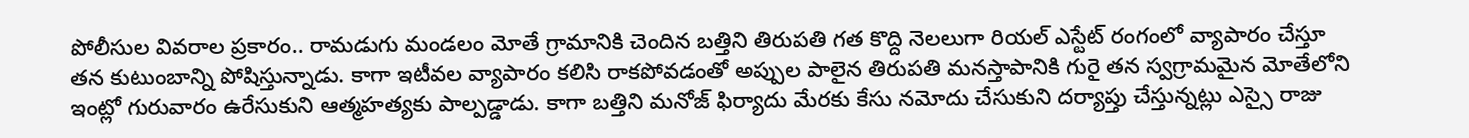పోలీసుల వివరాల ప్రకారం.. రామడుగు మండలం మోతే గ్రామానికి చెందిన బత్తిని తిరుపతి గత కొద్ది నెలలుగా రియల్ ఎస్టేట్ రంగంలో వ్యాపారం చేస్తూ తన కుటుంబాన్ని పోషిస్తున్నాడు. కాగా ఇటీవల వ్యాపారం కలిసి రాకపోవడంతో అప్పుల పాలైన తిరుపతి మనస్తాపానికి గురై తన స్వగ్రామమైన మోతేలోని ఇంట్లో గురువారం ఉరేసుకుని ఆత్మహత్యకు పాల్పడ్డాడు. కాగా బత్తిని మనోజ్ ఫిర్యాదు మేరకు కేసు నమోదు చేసుకుని దర్యాప్తు చేస్తున్నట్లు ఎస్సై రాజు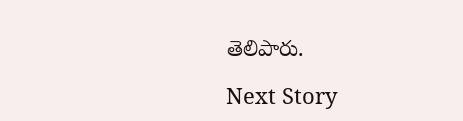తెలిపారు.

Next Story